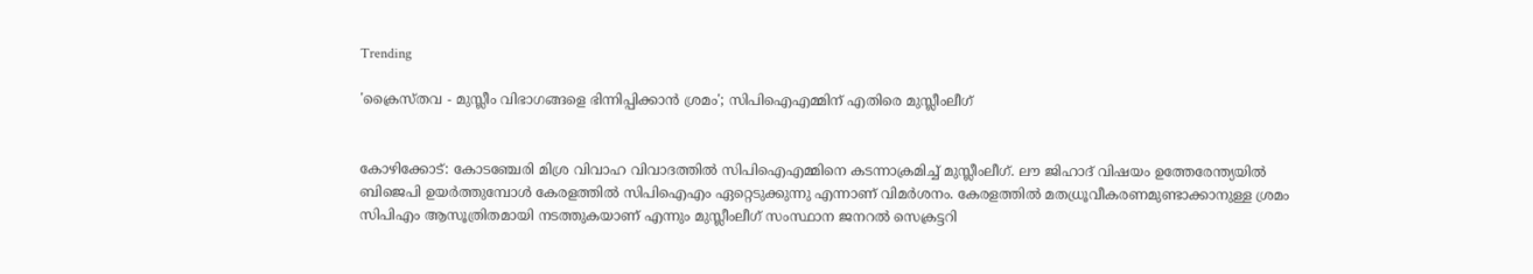Trending

'ക്രൈസ്തവ - മുസ്ലീം വിഭാഗങ്ങളെ ഭിന്നിപ്പിക്കാന്‍ ശ്രമം'; സിപിഐഎമ്മിന് എതിരെ മുസ്ലീംലീഗ്


കോഴിക്കോട്: കോടഞ്ചേരി മിശ്ര വിവാഹ വിവാദത്തില്‍ സിപിഐഎമ്മിനെ കടന്നാക്രമിച്ച് മുസ്ലീംലീഗ്. ലൗ ജിഹാദ് വിഷയം ഉത്തേരേന്ത്യയില്‍ ബിജെപി ഉയര്‍ത്തുമ്പോള്‍ കേരളത്തില്‍ സിപിഐഎം ഏറ്റെടുക്കുന്നു എന്നാണ് വിമര്‍ശനം. കേരളത്തില്‍ മതധ്രൂവീകരണമുണ്ടാക്കാനുള്ള ശ്രമം സിപിഎം ആസൂത്രിതമായി നടത്തുകയാണ് എന്നും മുസ്ലീംലീഗ് സംസ്ഥാന ജനറല്‍ സെക്രട്ടറി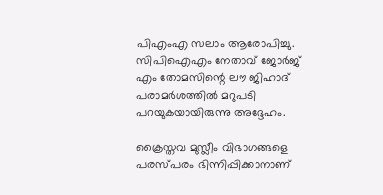പിഎംഎ സലാം ആരോപിച്ചു. സിപിഐഎം നേതാവ് ജോര്‍ജ് എം തോമസിന്റെ ലൗ ജിഹാദ് പരാമര്‍ശത്തില്‍ മറുപടി പറയുകയായിരുന്നു അദ്ദേഹം.

ക്രൈസ്തവ മുസ്ലീം വിഭാഗങ്ങളെ പരസ്പരം ഭിന്നിപ്പിക്കാനാണ്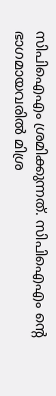സിപിഐഎം ശ്രമിക്കുന്നത്. സിപിഐഎം ന്റെ ഭാഗമായവരില്‍ മിശ്ര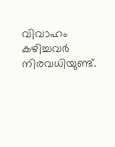വിവാഹം കഴിച്ചവര്‍ നിരവധിയുണ്ട്.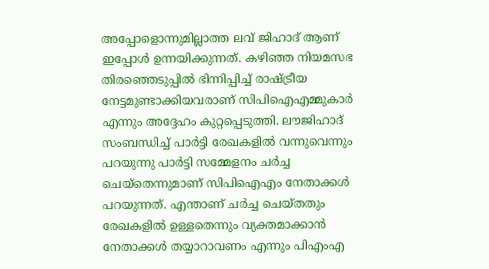അപ്പോളൊന്നുമില്ലാത്ത ലവ് ജിഹാദ് ആണ് ഇപ്പോള്‍ ഉന്നയിക്കുന്നത്. കഴിഞ്ഞ നിയമസഭ തിരഞ്ഞെടുപ്പില്‍ ഭിന്നിപ്പിച്ച് രാഷ്ട്രീയ നേട്ടമുണ്ടാക്കിയവരാണ് സിപിഐഎമ്മുകാര്‍ എന്നും അദ്ദേഹം കുറ്റപ്പെടുത്തി. ലൗജിഹാദ് സംബന്ധിച്ച് പാര്‍ട്ടി രേഖകളില്‍ വന്നുവെന്നും പറയുന്നു പാര്‍ട്ടി സമ്മേളനം ചര്‍ച്ച ചെയ്‌തെന്നുമാണ് സിപിഐഎം നേതാക്കള്‍ പറയുന്നത്. എന്താണ് ചര്‍ച്ച ചെയ്തതും രേഖകളില്‍ ഉള്ളതെന്നും വ്യക്തമാക്കാന്‍ നേതാക്കള്‍ തയ്യാറാവണം എന്നും പിഎംഎ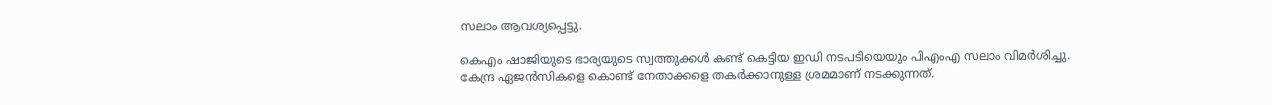സലാം ആവശ്യപ്പെട്ടു.

കെഎം ഷാജിയുടെ ഭാര്യയുടെ സ്വത്തുക്കള്‍ കണ്ട് കെട്ടിയ ഇഡി നടപടിയെയും പിഎംഎ സലാം വിമര്‍ശിച്ചു. കേന്ദ്ര ഏജന്‍സികളെ കൊണ്ട് നേതാക്കളെ തകര്‍ക്കാനുള്ള ശ്രമമാണ് നടക്കുന്നത്.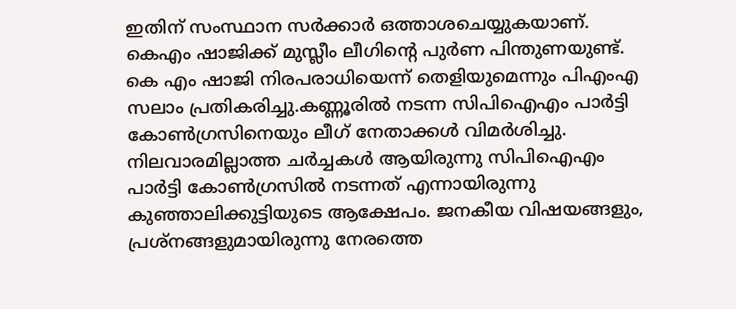ഇതിന് സംസ്ഥാന സര്‍ക്കാര്‍ ഒത്താശചെയ്യുകയാണ്. കെഎം ഷാജിക്ക് മുസ്ലീം ലീഗിന്റെ പുര്‍ണ പിന്തുണയുണ്ട്. കെ എം ഷാജി നിരപരാധിയെന്ന് തെളിയുമെന്നും പിഎംഎ സലാം പ്രതികരിച്ചു.കണ്ണൂരില്‍ നടന്ന സിപിഐഎം പാര്‍ട്ടി കോണ്‍ഗ്രസിനെയും ലീഗ് നേതാക്കള്‍ വിമര്‍ശിച്ചു. നിലവാരമില്ലാത്ത ചര്‍ച്ചകള്‍ ആയിരുന്നു സിപിഐഎം പാര്‍ട്ടി കോണ്‍ഗ്രസില്‍ നടന്നത് എന്നായിരുന്നു കുഞ്ഞാലിക്കുട്ടിയുടെ ആക്ഷേപം. ജനകീയ വിഷയങ്ങളും, പ്രശ്‌നങ്ങളുമായിരുന്നു നേരത്തെ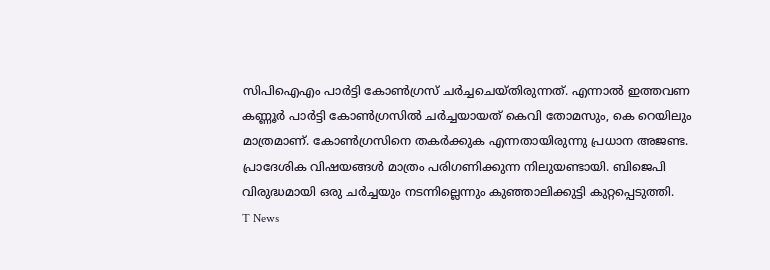സിപിഐഎം പാര്‍ട്ടി കോണ്‍ഗ്രസ് ചര്‍ച്ചചെയ്തിരുന്നത്. എന്നാല്‍ ഇത്തവണ കണ്ണൂര്‍ പാര്‍ട്ടി കോണ്‍ഗ്രസില്‍ ചര്‍ച്ചയായത് കെവി തോമസും, കെ റെയിലും മാത്രമാണ്. കോണ്‍ഗ്രസിനെ തകര്‍ക്കുക എന്നതായിരുന്നു പ്രധാന അജണ്ട. പ്രാദേശിക വിഷയങ്ങള്‍ മാത്രം പരിഗണിക്കുന്ന നിലുയണ്ടായി. ബിജെപി വിരുദ്ധമായി ഒരു ചര്‍ച്ചയും നടന്നില്ലെന്നും കുഞ്ഞാലിക്കുട്ടി കുറ്റപ്പെടുത്തി.
T News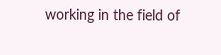working in the field of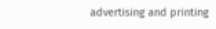advertising and printing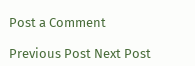Post a Comment

Previous Post Next Post